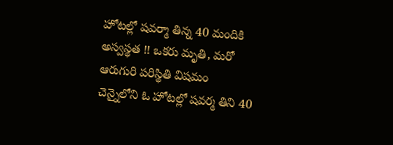హోటల్లో షవర్మా తిన్న 40 మందికి అస్వస్థత !! ఒకరు మృతి, మరో ఆరుగురి పరిస్థితి విషమం
చెన్నైలోని ఓ హోటల్లో షవర్మ తిని 40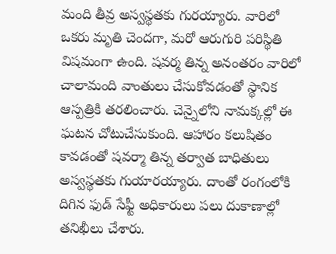మంది తీవ్ర అస్వస్థతకు గురయ్యారు. వారిలో ఒకరు మృతి చెందగా, మరో ఆరుగురి పరిస్థితి విషమంగా ఉంది. షవర్మ తిన్న అనంతరం వారిలో చాలామంది వాంతులు చేసుకోవడంతో స్థానిక ఆస్పత్రికి తరలించారు. చెన్నైలోని నామక్కల్లో ఈ ఘటన చోటుచేసుకుంది. ఆహారం కలుషితం కావడంతో షవర్మా తిన్న తర్వాత బాధితులు అస్వస్థతకు గుయారయ్యారు. దాంతో రంగంలోకి దిగిన ఫుడ్ సేఫ్టీ అధికారులు పలు దుకాణాల్లో తనిఖీలు చేశారు.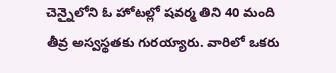చెన్నైలోని ఓ హోటల్లో షవర్మ తిని 40 మంది తీవ్ర అస్వస్థతకు గురయ్యారు. వారిలో ఒకరు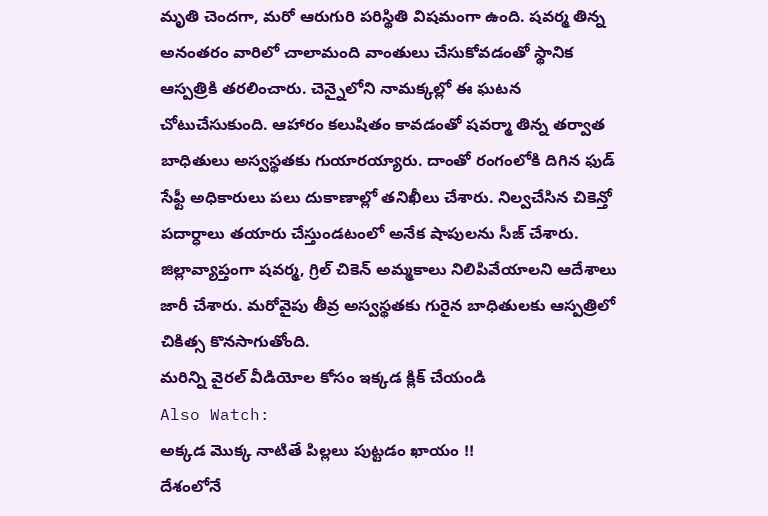మృతి చెందగా, మరో ఆరుగురి పరిస్థితి విషమంగా ఉంది. షవర్మ తిన్న అనంతరం వారిలో చాలామంది వాంతులు చేసుకోవడంతో స్థానిక ఆస్పత్రికి తరలించారు. చెన్నైలోని నామక్కల్లో ఈ ఘటన చోటుచేసుకుంది. ఆహారం కలుషితం కావడంతో షవర్మా తిన్న తర్వాత బాధితులు అస్వస్థతకు గుయారయ్యారు. దాంతో రంగంలోకి దిగిన ఫుడ్ సేఫ్టీ అధికారులు పలు దుకాణాల్లో తనిఖీలు చేశారు. నిల్వచేసిన చికెన్తో పదార్ధాలు తయారు చేస్తుండటంలో అనేక షాపులను సీజ్ చేశారు. జిల్లావ్యాప్తంగా షవర్మ, గ్రిల్ చికెన్ అమ్మకాలు నిలిపివేయాలని ఆదేశాలు జారీ చేశారు. మరోవైపు తీవ్ర అస్వస్థతకు గురైన బాధితులకు ఆస్పత్రిలో చికిత్స కొనసాగుతోంది.
మరిన్ని వైరల్ వీడియోల కోసం ఇక్కడ క్లిక్ చేయండి
Also Watch:
అక్కడ మొక్క నాటితే పిల్లలు పుట్టడం ఖాయం !!
దేశంలోనే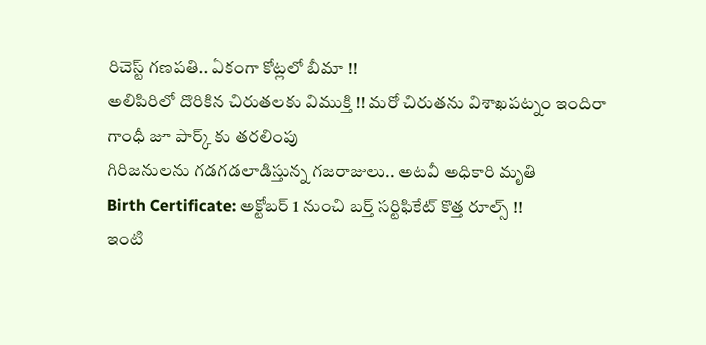రిచెస్ట్ గణపతి.. ఏకంగా కోట్లలో బీమా !!
అలిపిరిలో దొరికిన చిరుతలకు విముక్తి !! మరో చిరుతను విశాఖపట్నం ఇందిరా గాంధీ జూ పార్క్ కు తరలింపు
గిరిజనులను గడగడలాడిస్తున్న గజరాజులు.. అటవీ అధికారి మృతి
Birth Certificate: అక్టోబర్ 1 నుంచి బర్త్ సర్టిఫికేట్ కొత్త రూల్స్ !!
ఇంటి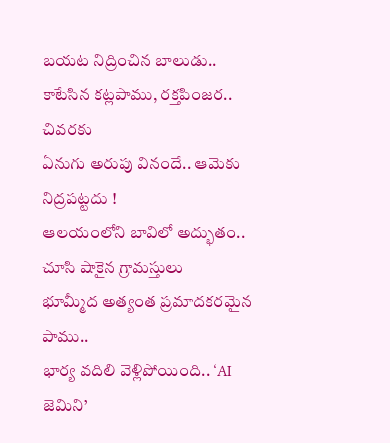బయట నిద్రించిన బాలుడు.. కాటేసిన కట్లపాము, రక్తపింజర.. చివరకు
ఏనుగు అరుపు వినందే.. ఆమెకు నిద్రపట్టదు !
ఆలయంలోని బావిలో అద్భుతం.. చూసి షాకైన గ్రామస్తులు
భూమ్మీద అత్యంత ప్రమాదకరమైన పాము..
భార్య వదిలి వెళ్లిపోయింది.. ‘AI జెమిని’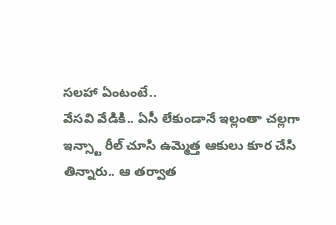సలహా ఏంటంటే..
వేసవి వేడికి.. ఏసీ లేకుండానే ఇల్లంతా చల్లగా
ఇన్స్టా రీల్ చూసి ఉమ్మెత్త ఆకులు కూర చేసి తిన్నారు.. ఆ తర్వాత